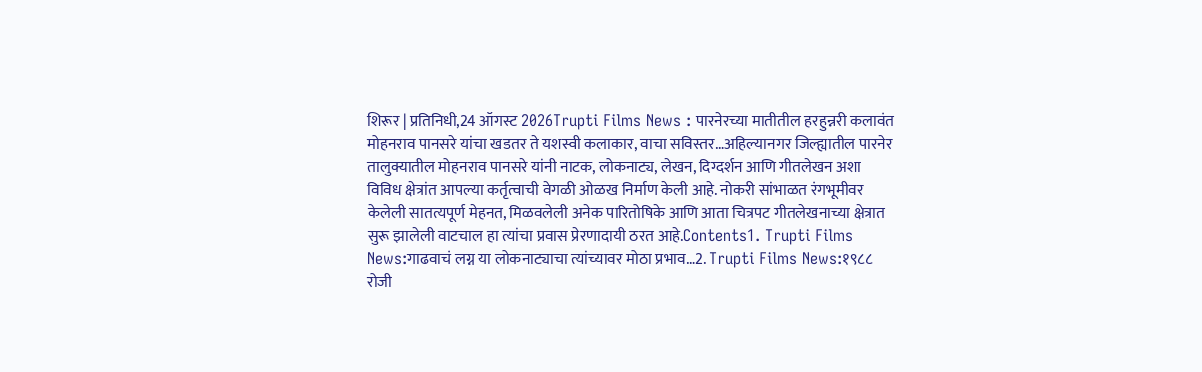शिरूर | प्रतिनिधी,24 ऑगस्ट 2026Trupti Films News : पारनेरच्या मातीतील हरहुन्नरी कलावंत मोहनराव पानसरे यांचा खडतर ते यशस्वी कलाकार, वाचा सविस्तर…अहिल्यानगर जिल्ह्यातील पारनेर तालुक्यातील मोहनराव पानसरे यांनी नाटक, लोकनाट्य, लेखन, दिग्दर्शन आणि गीतलेखन अशा विविध क्षेत्रांत आपल्या कर्तृत्वाची वेगळी ओळख निर्माण केली आहे. नोकरी सांभाळत रंगभूमीवर केलेली सातत्यपूर्ण मेहनत, मिळवलेली अनेक पारितोषिके आणि आता चित्रपट गीतलेखनाच्या क्षेत्रात सुरू झालेली वाटचाल हा त्यांचा प्रवास प्रेरणादायी ठरत आहे.Contents1. Trupti Films News:गाढवाचं लग्न या लोकनाट्याचा त्यांच्यावर मोठा प्रभाव…2. Trupti Films News:१९८८ रोजी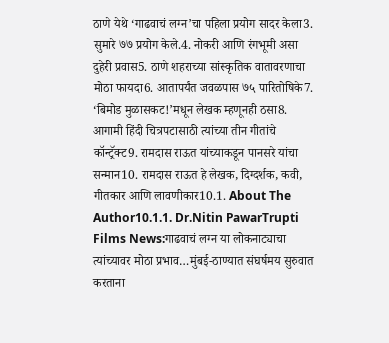ठाणे येथे ‘गाढवाचं लग्न’चा पहिला प्रयोग सादर केला3. सुमारे ७७ प्रयोग केले.4. नोकरी आणि रंगभूमी असा दुहेरी प्रवास5. ठाणे शहराच्या सांस्कृतिक वातावरणाचा मोठा फायदा6. आतापर्यंत जवळपास ७५ पारितोषिके7. ‘बिमोड मुळासकट!’मधून लेखक म्हणूनही ठसा8. आगामी हिंदी चित्रपटासाठी त्यांच्या तीन गीतांचे कॉन्ट्रॅक्ट9. रामदास राऊत यांच्याकडून पानसरे यांचा सन्मान10. रामदास राऊत हे लेखक, दिग्दर्शक, कवी, गीतकार आणि लावणीकार10.1. About The Author10.1.1. Dr.Nitin PawarTrupti Films News:गाढवाचं लग्न या लोकनाट्याचा त्यांच्यावर मोठा प्रभाव…मुंबई-ठाण्यात संघर्षमय सुरुवात करताना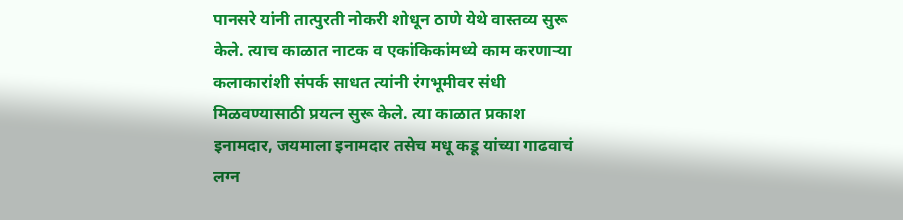पानसरे यांनी तात्पुरती नोकरी शोधून ठाणे येथे वास्तव्य सुरू केले. त्याच काळात नाटक व एकांकिकांमध्ये काम करणाऱ्या कलाकारांशी संपर्क साधत त्यांनी रंगभूमीवर संधी मिळवण्यासाठी प्रयत्न सुरू केले. त्या काळात प्रकाश इनामदार, जयमाला इनामदार तसेच मधू कडू यांच्या गाढवाचं लग्न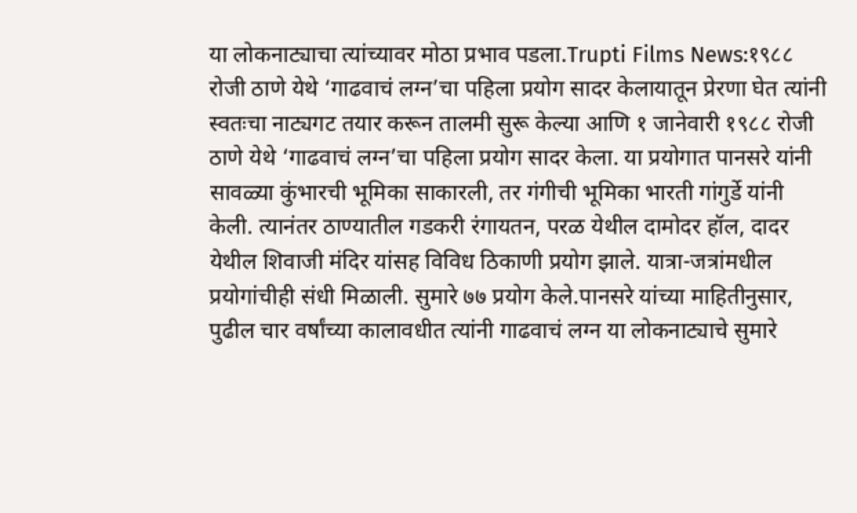या लोकनाट्याचा त्यांच्यावर मोठा प्रभाव पडला.Trupti Films News:१९८८ रोजी ठाणे येथे ‘गाढवाचं लग्न’चा पहिला प्रयोग सादर केलायातून प्रेरणा घेत त्यांनी स्वतःचा नाट्यगट तयार करून तालमी सुरू केल्या आणि १ जानेवारी १९८८ रोजी ठाणे येथे ‘गाढवाचं लग्न’चा पहिला प्रयोग सादर केला. या प्रयोगात पानसरे यांनी सावळ्या कुंभारची भूमिका साकारली, तर गंगीची भूमिका भारती गांगुर्डे यांनी केली. त्यानंतर ठाण्यातील गडकरी रंगायतन, परळ येथील दामोदर हॉल, दादर येथील शिवाजी मंदिर यांसह विविध ठिकाणी प्रयोग झाले. यात्रा-जत्रांमधील प्रयोगांचीही संधी मिळाली. सुमारे ७७ प्रयोग केले.पानसरे यांच्या माहितीनुसार, पुढील चार वर्षांच्या कालावधीत त्यांनी गाढवाचं लग्न या लोकनाट्याचे सुमारे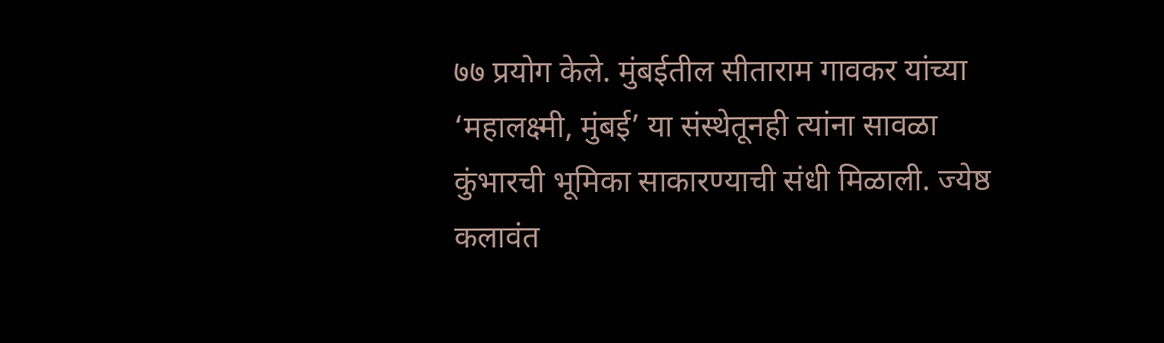७७ प्रयोग केले. मुंबईतील सीताराम गावकर यांच्या ‘महालक्ष्मी, मुंबई’ या संस्थेतूनही त्यांना सावळा कुंभारची भूमिका साकारण्याची संधी मिळाली. ज्येष्ठ कलावंत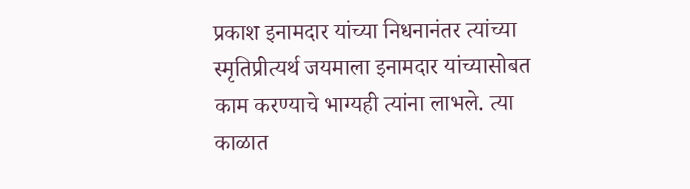प्रकाश इनामदार यांच्या निधनानंतर त्यांच्या स्मृतिप्रीत्यर्थ जयमाला इनामदार यांच्यासोबत काम करण्याचे भाग्यही त्यांना लाभले. त्या काळात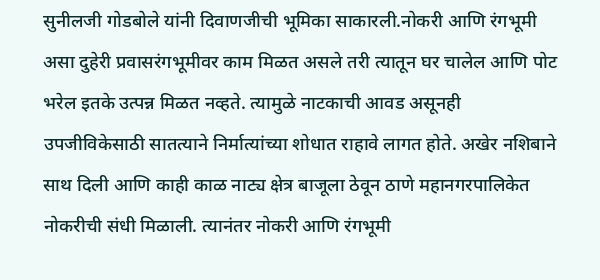सुनीलजी गोडबोले यांनी दिवाणजीची भूमिका साकारली.नोकरी आणि रंगभूमी असा दुहेरी प्रवासरंगभूमीवर काम मिळत असले तरी त्यातून घर चालेल आणि पोट भरेल इतके उत्पन्न मिळत नव्हते. त्यामुळे नाटकाची आवड असूनही उपजीविकेसाठी सातत्याने निर्मात्यांच्या शोधात राहावे लागत होते. अखेर नशिबाने साथ दिली आणि काही काळ नाट्य क्षेत्र बाजूला ठेवून ठाणे महानगरपालिकेत नोकरीची संधी मिळाली. त्यानंतर नोकरी आणि रंगभूमी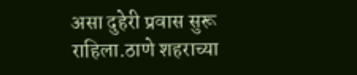असा दुहेरी प्रवास सुरू राहिला.ठाणे शहराच्या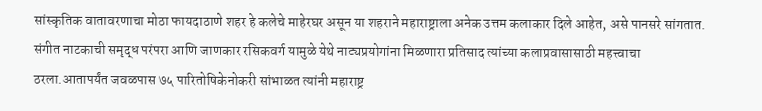सांस्कृतिक वातावरणाचा मोठा फायदाठाणे शहर हे कलेचे माहेरघर असून या शहराने महाराष्ट्राला अनेक उत्तम कलाकार दिले आहेत, असे पानसरे सांगतात. संगीत नाटकाची समृद्ध परंपरा आणि जाणकार रसिकवर्ग यामुळे येथे नाट्यप्रयोगांना मिळणारा प्रतिसाद त्यांच्या कलाप्रवासासाठी महत्त्वाचा ठरला.आतापर्यंत जवळपास ७५ पारितोषिकेनोकरी सांभाळत त्यांनी महाराष्ट्र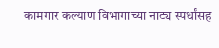कामगार कल्याण विभागाच्या नाट्य स्पर्धांसह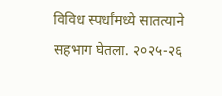विविध स्पर्धांमध्ये सातत्याने सहभाग घेतला. २०२५-२६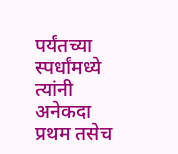पर्यंतच्या स्पर्धांमध्ये त्यांनी अनेकदा प्रथम तसेच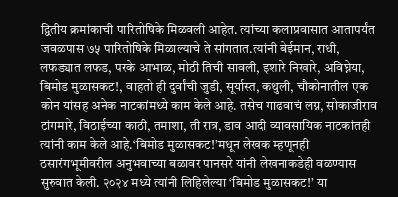द्वितीय क्रमांकाची पारितोषिके मिळवली आहेत. त्यांच्या कलाप्रवासात आतापर्यंत जवळपास ७५ पारितोषिके मिळाल्याचे ते सांगतात.त्यांनी बेईमान, राधी, लफड्यात लफड, परके आभाळ, मोठी तिची सावली, इशारे निखारे, अविघ्नेया, बिमोड मुळासकट!, वाहतो ही दुर्वांची जुडी, सूर्यास्त, कथुली, चौकोनातील एक कोन यांसह अनेक नाटकांमध्ये काम केले आहे. तसेच गाढवाचं लग्न, सोकाजीराव टांगमारे, विठाईच्या काठी, तमाशा, ती रात्र, डाव आदी व्यावसायिक नाटकांतही त्यांनी काम केले आहे.‘बिमोड मुळासकट!’मधून लेखक म्हणूनही ठसारंगभूमीवरील अनुभवाच्या बळावर पानसरे यांनी लेखनाकडेही वळण्यास सुरुवात केली. २०२४ मध्ये त्यांनी लिहिलेल्या ‘बिमोड मुळासकट!’ या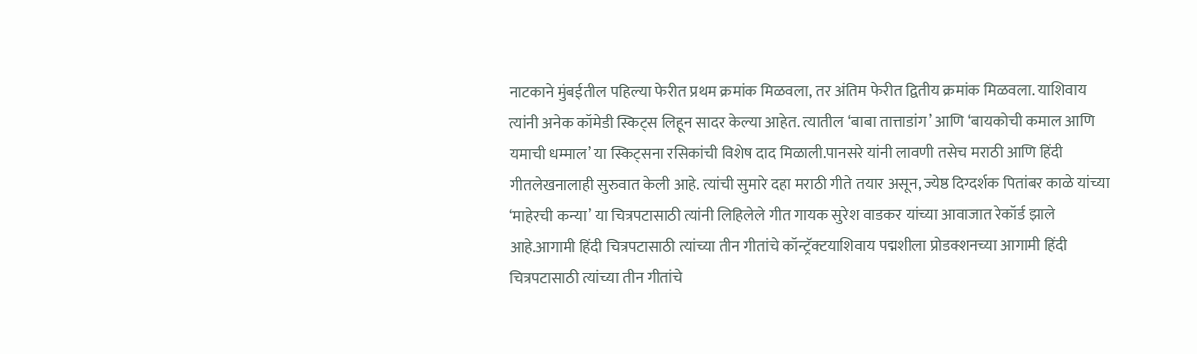नाटकाने मुंबईतील पहिल्या फेरीत प्रथम क्रमांक मिळवला, तर अंतिम फेरीत द्वितीय क्रमांक मिळवला. याशिवाय त्यांनी अनेक कॉमेडी स्किट्स लिहून सादर केल्या आहेत. त्यातील ‘बाबा तात्ताडांग’ आणि ‘बायकोची कमाल आणि यमाची धम्माल’ या स्किट्सना रसिकांची विशेष दाद मिळाली.पानसरे यांनी लावणी तसेच मराठी आणि हिंदी गीतलेखनालाही सुरुवात केली आहे. त्यांची सुमारे दहा मराठी गीते तयार असून, ज्येष्ठ दिग्दर्शक पितांबर काळे यांच्या ‘माहेरची कन्या’ या चित्रपटासाठी त्यांनी लिहिलेले गीत गायक सुरेश वाडकर यांच्या आवाजात रेकॉर्ड झाले आहे.आगामी हिंदी चित्रपटासाठी त्यांच्या तीन गीतांचे कॉन्ट्रॅक्टयाशिवाय पद्मशीला प्रोडक्शनच्या आगामी हिंदी चित्रपटासाठी त्यांच्या तीन गीतांचे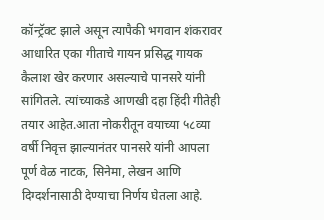कॉन्ट्रॅक्ट झाले असून त्यापैकी भगवान शंकरावर आधारित एका गीताचे गायन प्रसिद्ध गायक कैलाश खेर करणार असल्याचे पानसरे यांनी सांगितले. त्यांच्याकडे आणखी दहा हिंदी गीतेही तयार आहेत.आता नोकरीतून वयाच्या ५८व्या वर्षी निवृत्त झाल्यानंतर पानसरे यांनी आपला पूर्ण वेळ नाटक, सिनेमा, लेखन आणि दिग्दर्शनासाठी देण्याचा निर्णय घेतला आहे.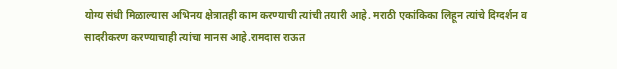योग्य संधी मिळाल्यास अभिनय क्षेत्रातही काम करण्याची त्यांची तयारी आहे. मराठी एकांकिका लिहून त्यांचे दिग्दर्शन व सादरीकरण करण्याचाही त्यांचा मानस आहे.रामदास राऊत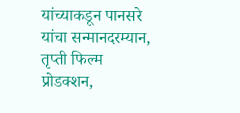यांच्याकडून पानसरे यांचा सन्मानदरम्यान, तृप्ती फिल्म प्रोडक्शन,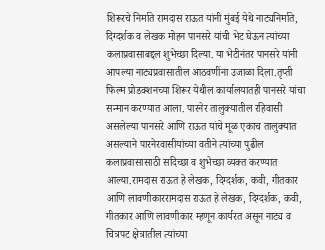शिरूरचे निर्माते रामदास राऊत यांनी मुंबई येथे नाट्यनिर्माते, दिग्दर्शक व लेखक मोहन पानसरे यांची भेट घेऊन त्यांच्या कलाप्रवासाबद्दल शुभेच्छा दिल्या. या भेटीनंतर पानसरे यांनी आपल्या नाट्यप्रवासातील आठवणींना उजाळा दिला.तृप्ती फिल्म प्रोडक्शनच्या शिरूर येथील कार्यालयातही पानसरे यांचा सन्मान करण्यात आला. पारनेर तालुक्यातील रहिवासी असलेल्या पानसरे आणि राऊत यांचे मूळ एकाच तालुक्यात असल्याने पारनेरवासीयांच्या वतीने त्यांच्या पुढील कलाप्रवासासाठी सदिच्छा व शुभेच्छा व्यक्त करण्यात आल्या.रामदास राऊत हे लेखक, दिग्दर्शक, कवी, गीतकार आणि लावणीकाररामदास राऊत हे लेखक, दिग्दर्शक, कवी, गीतकार आणि लावणीकार म्हणून कार्यरत असून नाट्य व चित्रपट क्षेत्रातील त्यांच्या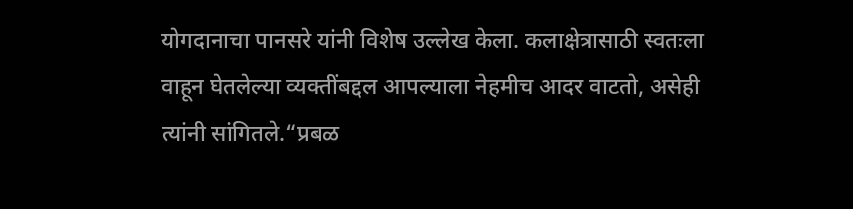योगदानाचा पानसरे यांनी विशेष उल्लेख केला. कलाक्षेत्रासाठी स्वतःला वाहून घेतलेल्या व्यक्तींबद्दल आपल्याला नेहमीच आदर वाटतो, असेही त्यांनी सांगितले.“प्रबळ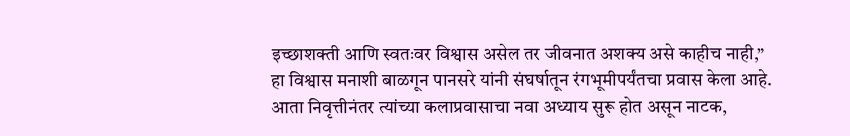इच्छाशक्ती आणि स्वतःवर विश्वास असेल तर जीवनात अशक्य असे काहीच नाही,” हा विश्वास मनाशी बाळगून पानसरे यांनी संघर्षातून रंगभूमीपर्यंतचा प्रवास केला आहे. आता निवृत्तीनंतर त्यांच्या कलाप्रवासाचा नवा अध्याय सुरू होत असून नाटक,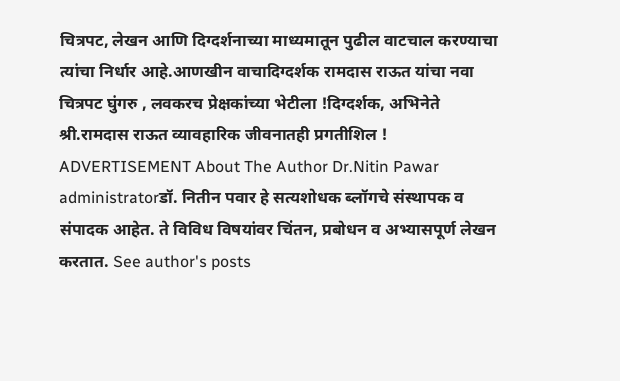चित्रपट, लेखन आणि दिग्दर्शनाच्या माध्यमातून पुढील वाटचाल करण्याचा त्यांचा निर्धार आहे.आणखीन वाचादिग्दर्शक रामदास राऊत यांचा नवा चित्रपट घुंगरु , लवकरच प्रेक्षकांच्या भेटीला !दिग्दर्शक, अभिनेते श्री.रामदास राऊत व्यावहारिक जीवनातही प्रगतीशिल ! ADVERTISEMENT About The Author Dr.Nitin Pawar administratorडॉ. नितीन पवार हे सत्यशोधक ब्लॉगचे संस्थापक व संपादक आहेत. ते विविध विषयांवर चिंतन, प्रबोधन व अभ्यासपूर्ण लेखन करतात. See author's posts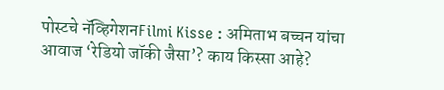पोस्टचे नॅव्हिगेशनFilmi Kisse : अमिताभ बच्चन यांचा आवाज ‘रेडियो जॉकी जैसा’? काय किस्सा आहे?